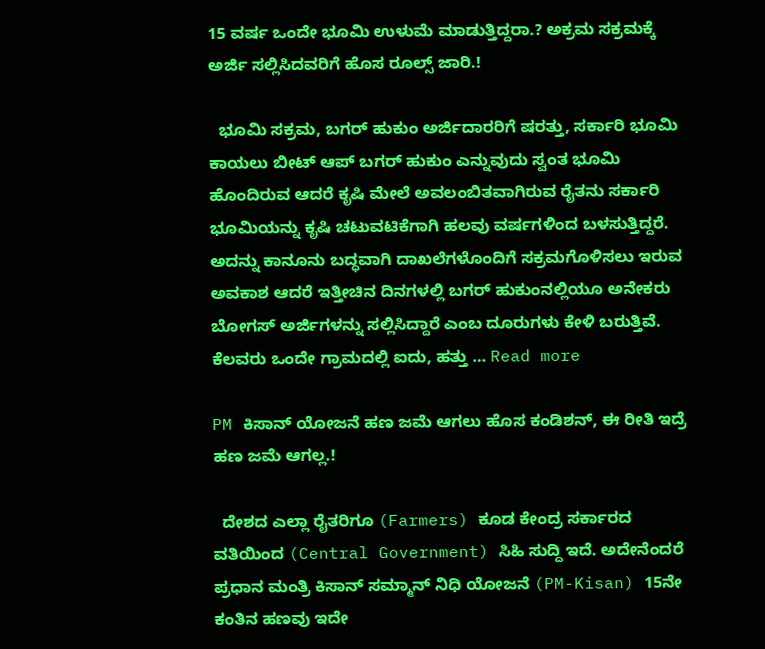15 ವರ್ಷ ಒಂದೇ ಭೂಮಿ ಉಳುಮೆ ಮಾಡುತ್ತಿದ್ದರಾ.? ಅಕ್ರಮ ಸಕ್ರಮಕ್ಕೆ ಅರ್ಜಿ ಸಲ್ಲಿಸಿದವರಿಗೆ ಹೊಸ ರೂಲ್ಸ್ ಜಾರಿ.!

  ಭೂಮಿ ಸಕ್ರಮ, ಬಗರ್ ಹುಕುಂ ಅರ್ಜಿದಾರರಿಗೆ ಷರತ್ತು, ಸರ್ಕಾರಿ ಭೂಮಿ ಕಾಯಲು ಬೀಟ್ ಆಪ್ ಬಗರ್ ಹುಕುಂ ಎನ್ನುವುದು ಸ್ವಂತ ಭೂಮಿ ಹೊಂದಿರುವ ಆದರೆ ಕೃಷಿ ಮೇಲೆ ಅವಲಂಬಿತವಾಗಿರುವ ರೈತನು ಸರ್ಕಾರಿ ಭೂಮಿಯನ್ನು ಕೃಷಿ ಚಟುವಟಿಕೆಗಾಗಿ ಹಲವು ವರ್ಷಗಳಿಂದ ಬಳಸುತ್ತಿದ್ದರೆ‌. ಅದನ್ನು ಕಾನೂನು ಬದ್ಧವಾಗಿ ದಾಖಲೆಗಳೊಂದಿಗೆ ಸಕ್ರಮಗೊಳಿಸಲು ಇರುವ ಅವಕಾಶ ಆದರೆ ಇತ್ತೀಚಿನ ದಿನಗಳಲ್ಲಿ ಬಗರ್ ಹುಕುಂನಲ್ಲಿಯೂ ಅನೇಕರು ಬೋಗಸ್ ಅರ್ಜಿಗಳನ್ನು ಸಲ್ಲಿಸಿದ್ದಾರೆ ಎಂಬ ದೂರುಗಳು ಕೇಳಿ ಬರುತ್ತಿವೆ. ಕೆಲವರು ಒಂದೇ ಗ್ರಾಮದಲ್ಲಿ ಐದು, ಹತ್ತು … Read more

PM ಕಿಸಾನ್ ಯೋಜನೆ ಹಣ ಜಮೆ ಆಗಲು ಹೊಸ ಕಂಡಿಶನ್, ಈ ರೀತಿ ಇದ್ರೆ ಹಣ ಜಮೆ ಆಗಲ್ಲ.!

  ದೇಶದ ಎಲ್ಲಾ ರೈತರಿಗೂ (Farmers) ಕೂಡ ಕೇಂದ್ರ ಸರ್ಕಾರದ ವತಿಯಿಂದ (Central Government) ಸಿಹಿ ಸುದ್ದಿ ಇದೆ. ಅದೇನೆಂದರೆ ಪ್ರಧಾನ ಮಂತ್ರಿ ಕಿಸಾನ್ ಸಮ್ಮಾನ್ ನಿಧಿ ಯೋಜನೆ (PM-Kisan) 15ನೇ ಕಂತಿನ ಹಣವು ಇದೇ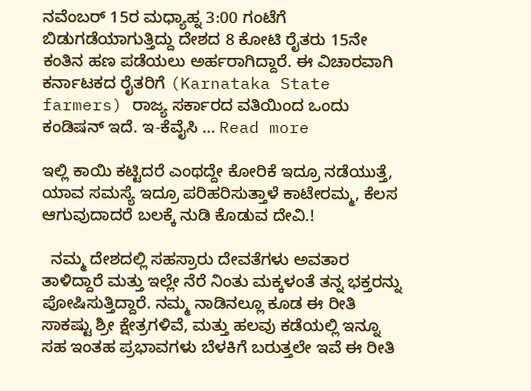ನವೆಂಬರ್ 15ರ ಮಧ್ಯಾಹ್ನ 3:00 ಗಂಟೆಗೆ ಬಿಡುಗಡೆಯಾಗುತ್ತಿದ್ದು ದೇಶದ 8 ಕೋಟಿ ರೈತರು 15ನೇ ಕಂತಿನ ಹಣ ಪಡೆಯಲು ಅರ್ಹರಾಗಿದ್ದಾರೆ. ಈ ವಿಚಾರವಾಗಿ ಕರ್ನಾಟಕದ ರೈತರಿಗೆ (Karnataka State farmers) ರಾಜ್ಯ ಸರ್ಕಾರದ ವತಿಯಿಂದ ಒಂದು ಕಂಡಿಷನ್ ಇದೆ. ಇ-ಕೆವೈಸಿ … Read more

ಇಲ್ಲಿ ಕಾಯಿ ಕಟ್ಟಿದರೆ ಎಂಥದ್ದೇ ಕೋರಿಕೆ ಇದ್ರೂ ನಡೆಯುತ್ತೆ, ಯಾವ ಸಮಸ್ಯೆ ಇದ್ರೂ ಪರಿಹರಿಸುತ್ತಾಳೆ ಕಾಟೇರಮ್ಮ, ಕೆಲಸ ಆಗುವುದಾದರೆ ಬಲಕ್ಕೆ ನುಡಿ ಕೊಡುವ ದೇವಿ.!

  ನಮ್ಮ ದೇಶದಲ್ಲಿ ಸಹಸ್ರಾರು ದೇವತೆಗಳು ಅವತಾರ ತಾಳಿದ್ದಾರೆ ಮತ್ತು ಇಲ್ಲೇ ನೆರೆ ನಿಂತು ಮಕ್ಕಳಂತೆ ತನ್ನ ಭಕ್ತರನ್ನು ಪೋಷಿಸುತ್ತಿದ್ದಾರೆ. ನಮ್ಮ ನಾಡಿನಲ್ಲೂ ಕೂಡ ಈ ರೀತಿ ಸಾಕಷ್ಟು ಶ್ರೀ ಕ್ಷೇತ್ರಗಳಿವೆ, ಮತ್ತು ಹಲವು ಕಡೆಯಲ್ಲಿ ಇನ್ನೂ ಸಹ ಇಂತಹ ಪ್ರಭಾವಗಳು ಬೆಳಕಿಗೆ ಬರುತ್ತಲೇ ಇವೆ ಈ ರೀತಿ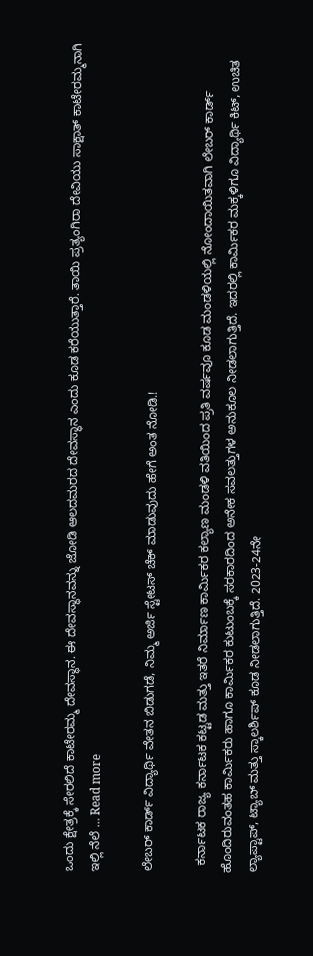ಒಂದು ಕ್ಷೇತ್ರಕ್ಕೆ ಸೇರಲಿದೆ ಕಾಟೇರಮ್ಮ ದೇವಸ್ಥಾನ. ಈ ದೇವಸ್ಥಾನವನ್ನು ಜೋಡಿ ಆಲದಮರದ ದೇವಸ್ಥಾನ ಎಂದು ಕೂಡ ಕರೆಯುತ್ತಾರೆ. ತಾಯಿ ಪ್ರತ್ಯಂಗಿರಾ ದೇವಿಯು ಸಾಕ್ಷಾತ್ ಕಾಟೇರಮ್ಮನಾಗಿ ಇಲ್ಲಿ ನೆಲೆ … Read more

ಲೇಬರ್ ಕಾರ್ಡ್ ವಿದ್ಯಾರ್ಥಿ ವೇತನ ಬಿಡುಗಡೆ, ನಿಮ್ಮ ಅರ್ಜಿ ಸ್ಟೇಟಸ್ ಚೆಕ್ ಮಾಡುವುದು ಹೇಗೆ ಅಂತ ನೋಡಿ.!

  ಕರ್ನಾಟಕ ರಾಜ್ಯ ಕರ್ನಾಟಕ ಕಟ್ಟಡ ಮತ್ತು ಇತರೆ ನಿರ್ಮಾಣ ಕಾರ್ಮಿಕರ ಕಲ್ಯಾಣ ಮಂಡಳಿ ವತಿಯಿಂದ ಪ್ರತಿ ವರ್ಷವೂ ಕೂಡ ಮಂಡಳಿಯಲ್ಲಿ ನೋಂದಾಯಿತವಾಗಿ ಲೇಬರ್ ಕಾರ್ಡ್ ಹೊಂದಿರುವಂತಹ ಕಾರ್ಮಿಕರು ಹಾಗೂ ಕಾರ್ಮಿಕರ ಕುಟುಂಬಕ್ಕೆ ಸರಕಾರದಿಂದ ಅನೇಕ ಸವಲತ್ತುಗಳ ಅನುಕೂಲ ನೀಡಲಾಗುತ್ತಿದೆ. ಇದರಲ್ಲಿ ಕಾರ್ಮಿಕರ ಮಕ್ಕಳಿಗೂ ವಿದ್ಯಾರ್ಥಿ ಕಿಟ್, ಉಚಿತ ಲ್ಯಾಪ್ಟಾಪ್, ಟ್ಯಾಬ್ ಮತ್ತು ಸ್ಕಾಲರ್ಶಿಪ್ ಕೂಡ ನೀಡಲಾಗುತ್ತಿದೆ. 2023-24ನೇ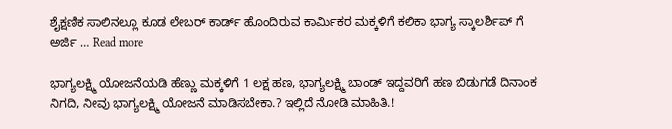ಶೈಕ್ಷಣಿಕ ಸಾಲಿನಲ್ಲೂ ಕೂಡ ಲೇಬರ್ ಕಾರ್ಡ್ ಹೊಂದಿರುವ ಕಾರ್ಮಿಕರ ಮಕ್ಕಳಿಗೆ ಕಲಿಕಾ ಭಾಗ್ಯ ಸ್ಕಾಲರ್ಶಿಪ್ ಗೆ ಅರ್ಜಿ … Read more

ಭಾಗ್ಯಲಕ್ಷ್ಮಿ ಯೋಜನೆಯಡಿ ಹೆಣ್ಣು ಮಕ್ಕಳಿಗೆ 1 ಲಕ್ಷ ಹಣ, ಭಾಗ್ಯಲಕ್ಷ್ಮಿ ಬಾಂಡ್ ಇದ್ದವರಿಗೆ ಹಣ ಬಿಡುಗಡೆ ದಿನಾಂಕ ನಿಗದಿ, ನೀವು ಭಾಗ್ಯಲಕ್ಷ್ಮಿ ಯೋಜನೆ ಮಾಡಿಸಬೇಕಾ.? ಇಲ್ಲಿದೆ ನೋಡಿ ಮಾಹಿತಿ.!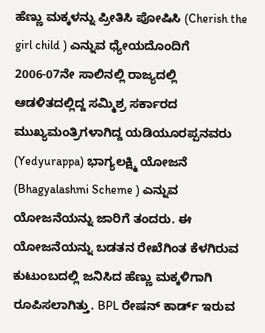ಹೆಣ್ಣು ಮಕ್ಕಳನ್ನು ಪ್ರೀತಿಸಿ ಪೋಷಿಸಿ (Cherish the girl child ) ಎನ್ನುವ ಧ್ಯೇಯದೊಂದಿಗೆ 2006-07ನೇ ಸಾಲಿನಲ್ಲಿ ರಾಜ್ಯದಲ್ಲಿ ಆಡಳಿತದಲ್ಲಿದ್ದ ಸಮ್ಮಿಶ್ರ ಸರ್ಕಾರದ ಮುಖ್ಯಮಂತ್ರಿಗಳಾಗಿದ್ದ ಯಡಿಯೂರಪ್ಪನವರು (Yedyurappa) ಭಾಗ್ಯಲಕ್ಷ್ಮಿ ಯೋಜನೆ (Bhagyalashmi Scheme ) ಎನ್ನುವ ಯೋಜನೆಯನ್ನು ಜಾರಿಗೆ ತಂದರು. ಈ ಯೋಜನೆಯನ್ನು ಬಡತನ ರೇಖೆಗಿಂತ ಕೆಳಗಿರುವ ಕುಟುಂಬದಲ್ಲಿ ಜನಿಸಿದ ಹೆಣ್ಣು ಮಕ್ಕಳಿಗಾಗಿ ರೂಪಿಸಲಾಗಿತ್ತು. BPL ರೇಷನ್ ಕಾರ್ಡ್ ಇರುವ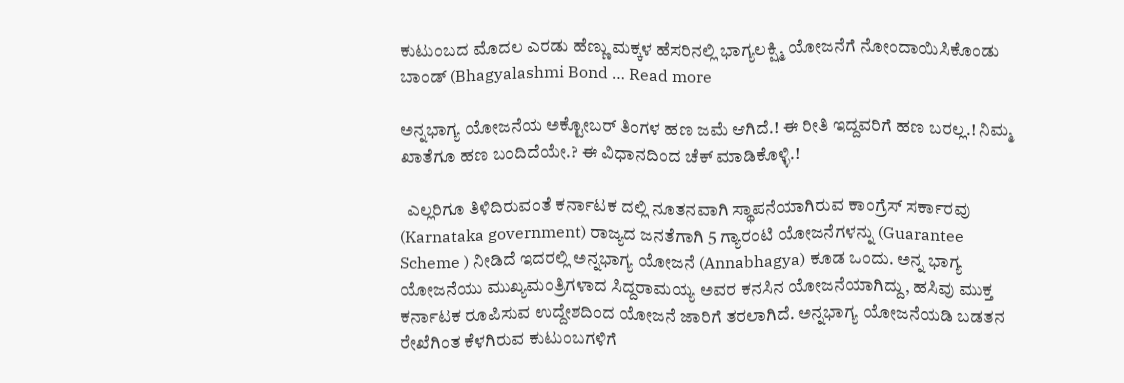ಕುಟುಂಬದ ಮೊದಲ ಎರಡು ಹೆಣ್ಣು ಮಕ್ಕಳ ಹೆಸರಿನಲ್ಲಿ ಭಾಗ್ಯಲಕ್ಷ್ಮಿ ಯೋಜನೆಗೆ ನೋಂದಾಯಿಸಿಕೊಂಡು ಬಾಂಡ್ (Bhagyalashmi Bond … Read more

ಅನ್ನಭಾಗ್ಯ ಯೋಜನೆಯ ಅಕ್ಟೋಬರ್ ತಿಂಗಳ ಹಣ ಜಮೆ ಆಗಿದೆ.! ಈ ರೀತಿ ಇದ್ದವರಿಗೆ ಹಣ ಬರಲ್ಲ.! ನಿಮ್ಮ ಖಾತೆಗೂ ಹಣ ಬಂದಿದೆಯೇ.? ಈ ವಿಧಾನದಿಂದ ಚೆಕ್ ಮಾಡಿಕೊಳ್ಳಿ.!

  ಎಲ್ಲರಿಗೂ ತಿಳಿದಿರುವಂತೆ ಕರ್ನಾಟಕ ದಲ್ಲಿ ನೂತನವಾಗಿ ಸ್ಥಾಪನೆಯಾಗಿರುವ ಕಾಂಗ್ರೆಸ್ ಸರ್ಕಾರವು (Karnataka government) ರಾಜ್ಯದ ಜನತೆಗಾಗಿ 5 ಗ್ಯಾರಂಟಿ ಯೋಜನೆಗಳನ್ನು (Guarantee Scheme ) ನೀಡಿದೆ ಇದರಲ್ಲಿ ಅನ್ನಭಾಗ್ಯ ಯೋಜನೆ (Annabhagya) ಕೂಡ ಒಂದು. ಅನ್ನ ಭಾಗ್ಯ ಯೋಜನೆಯು ಮುಖ್ಯಮಂತ್ರಿಗಳಾದ ಸಿದ್ದರಾಮಯ್ಯ ಅವರ ಕನಸಿನ ಯೋಜನೆಯಾಗಿದ್ದು, ಹಸಿವು ಮುಕ್ತ ಕರ್ನಾಟಕ ರೂಪಿಸುವ ಉದ್ದೇಶದಿಂದ ಯೋಜನೆ ಜಾರಿಗೆ ತರಲಾಗಿದೆ. ಅನ್ನಭಾಗ್ಯ ಯೋಜನೆಯಡಿ ಬಡತನ ರೇಖೆಗಿಂತ ಕೆಳಗಿರುವ ಕುಟುಂಬಗಳಿಗೆ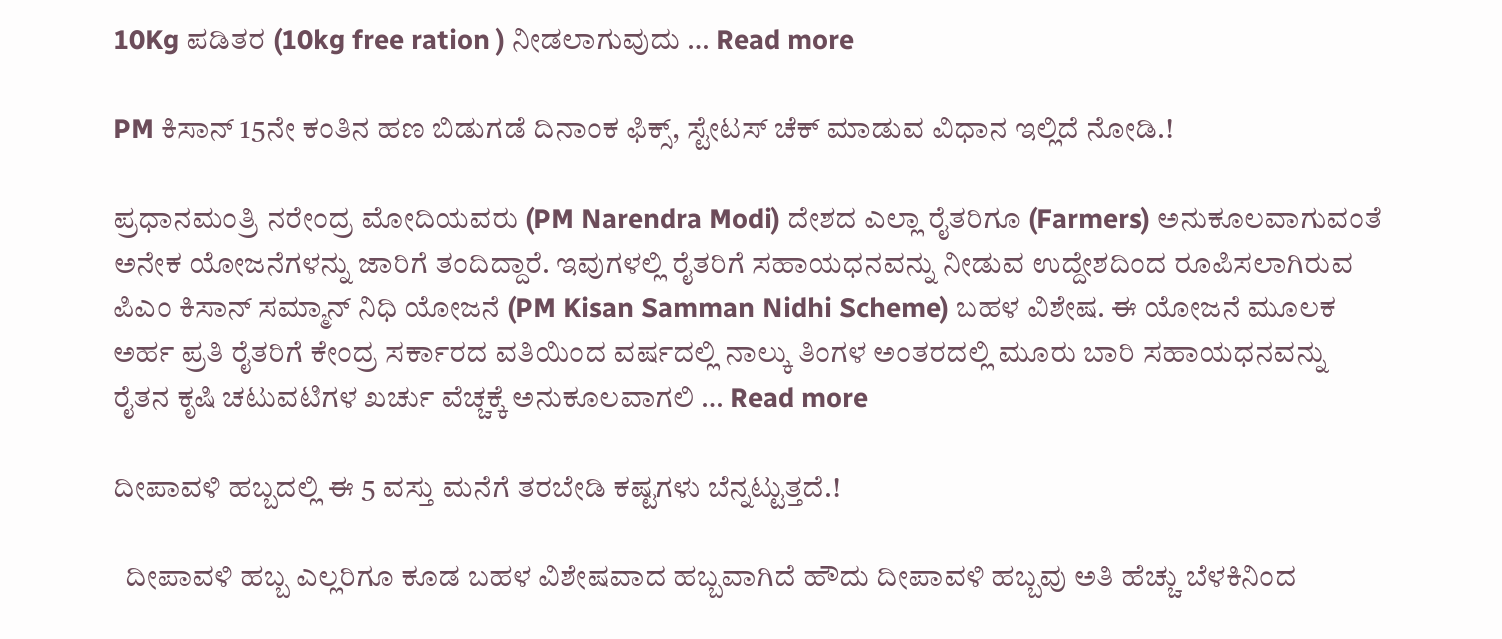10Kg ಪಡಿತರ (10kg free ration ) ನೀಡಲಾಗುವುದು … Read more

PM ಕಿಸಾನ್ 15ನೇ ಕಂತಿನ ಹಣ ಬಿಡುಗಡೆ ದಿನಾಂಕ ಫಿಕ್ಸ್, ಸ್ಟೇಟಸ್ ಚೆಕ್ ಮಾಡುವ ವಿಧಾನ ಇಲ್ಲಿದೆ ನೋಡಿ.!

ಪ್ರಧಾನಮಂತ್ರಿ ನರೇಂದ್ರ ಮೋದಿಯವರು (PM Narendra Modi) ದೇಶದ ಎಲ್ಲಾ ರೈತರಿಗೂ (Farmers) ಅನುಕೂಲವಾಗುವಂತೆ ಅನೇಕ ಯೋಜನೆಗಳನ್ನು ಜಾರಿಗೆ ತಂದಿದ್ದಾರೆ. ಇವುಗಳಲ್ಲಿ ರೈತರಿಗೆ ಸಹಾಯಧನವನ್ನು ನೀಡುವ ಉದ್ದೇಶದಿಂದ ರೂಪಿಸಲಾಗಿರುವ ಪಿಎಂ ಕಿಸಾನ್ ಸಮ್ಮಾನ್ ನಿಧಿ ಯೋಜನೆ (PM Kisan Samman Nidhi Scheme) ಬಹಳ ವಿಶೇಷ. ಈ ಯೋಜನೆ ಮೂಲಕ ಅರ್ಹ ಪ್ರತಿ ರೈತರಿಗೆ ಕೇಂದ್ರ ಸರ್ಕಾರದ ವತಿಯಿಂದ ವರ್ಷದಲ್ಲಿ ನಾಲ್ಕು ತಿಂಗಳ ಅಂತರದಲ್ಲಿ ಮೂರು ಬಾರಿ ಸಹಾಯಧನವನ್ನು ರೈತನ ಕೃಷಿ ಚಟುವಟಿಗಳ ಖರ್ಚು ವೆಚ್ಚಕ್ಕೆ ಅನುಕೂಲವಾಗಲಿ … Read more

ದೀಪಾವಳಿ ಹಬ್ಬದಲ್ಲಿ ಈ 5 ವಸ್ತು ಮನೆಗೆ ತರಬೇಡಿ ಕಷ್ಟಗಳು ಬೆನ್ನಟ್ಟುತ್ತದೆ.!

  ದೀಪಾವಳಿ ಹಬ್ಬ ಎಲ್ಲರಿಗೂ ಕೂಡ ಬಹಳ ವಿಶೇಷವಾದ ಹಬ್ಬವಾಗಿದೆ ಹೌದು ದೀಪಾವಳಿ ಹಬ್ಬವು ಅತಿ ಹೆಚ್ಚು ಬೆಳಕಿನಿಂದ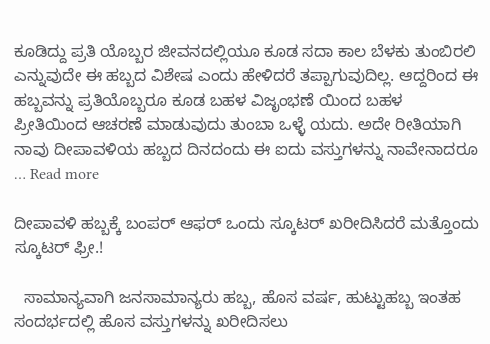ಕೂಡಿದ್ದು ಪ್ರತಿ ಯೊಬ್ಬರ ಜೀವನದಲ್ಲಿಯೂ ಕೂಡ ಸದಾ ಕಾಲ ಬೆಳಕು ತುಂಬಿರಲಿ ಎನ್ನುವುದೇ ಈ ಹಬ್ಬದ ವಿಶೇಷ ಎಂದು ಹೇಳಿದರೆ ತಪ್ಪಾಗುವುದಿಲ್ಲ. ಆದ್ದರಿಂದ ಈ ಹಬ್ಬವನ್ನು ಪ್ರತಿಯೊಬ್ಬರೂ ಕೂಡ ಬಹಳ ವಿಜೃಂಭಣೆ ಯಿಂದ ಬಹಳ ಪ್ರೀತಿಯಿಂದ ಆಚರಣೆ ಮಾಡುವುದು ತುಂಬಾ ಒಳ್ಳೆ ಯದು. ಅದೇ ರೀತಿಯಾಗಿ ನಾವು ದೀಪಾವಳಿಯ ಹಬ್ಬದ ದಿನದಂದು ಈ ಐದು ವಸ್ತುಗಳನ್ನು ನಾವೇನಾದರೂ … Read more

ದೀಪಾವಳಿ ಹಬ್ಬಕ್ಕೆ ಬಂಪರ್ ಆಫರ್ ಒಂದು ಸ್ಕೂಟರ್ ಖರೀದಿಸಿದರೆ ಮತ್ತೊಂದು ಸ್ಕೂಟರ್ ಫ್ರೀ.!

  ಸಾಮಾನ್ಯವಾಗಿ ಜನಸಾಮಾನ್ಯರು ಹಬ್ಬ, ಹೊಸ ವರ್ಷ, ಹುಟ್ಟುಹಬ್ಬ ಇಂತಹ ಸಂದರ್ಭದಲ್ಲಿ ಹೊಸ ವಸ್ತುಗಳನ್ನು ಖರೀದಿಸಲು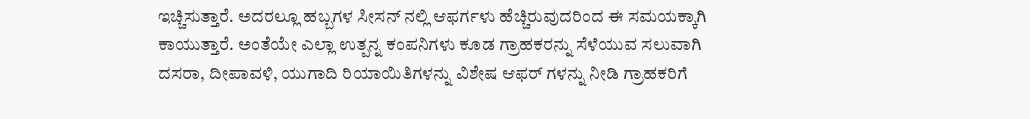ಇಚ್ಚಿಸುತ್ತಾರೆ. ಅದರಲ್ಲೂ ಹಬ್ಬಗಳ ಸೀಸನ್ ನಲ್ಲಿ ಆಫರ್ಗಳು ಹೆಚ್ಚಿರುವುದರಿಂದ ಈ ಸಮಯಕ್ಕಾಗಿ ಕಾಯುತ್ತಾರೆ. ಅಂತೆಯೇ ಎಲ್ಲಾ ಉತ್ಪನ್ನ ಕಂಪನಿಗಳು ಕೂಡ ಗ್ರಾಹಕರನ್ನು ಸೆಳೆಯುವ ಸಲುವಾಗಿ ದಸರಾ, ದೀಪಾವಳಿ, ಯುಗಾದಿ ರಿಯಾಯಿತಿಗಳನ್ನು ವಿಶೇಷ ಆಫರ್ ಗಳನ್ನು ನೀಡಿ ಗ್ರಾಹಕರಿಗೆ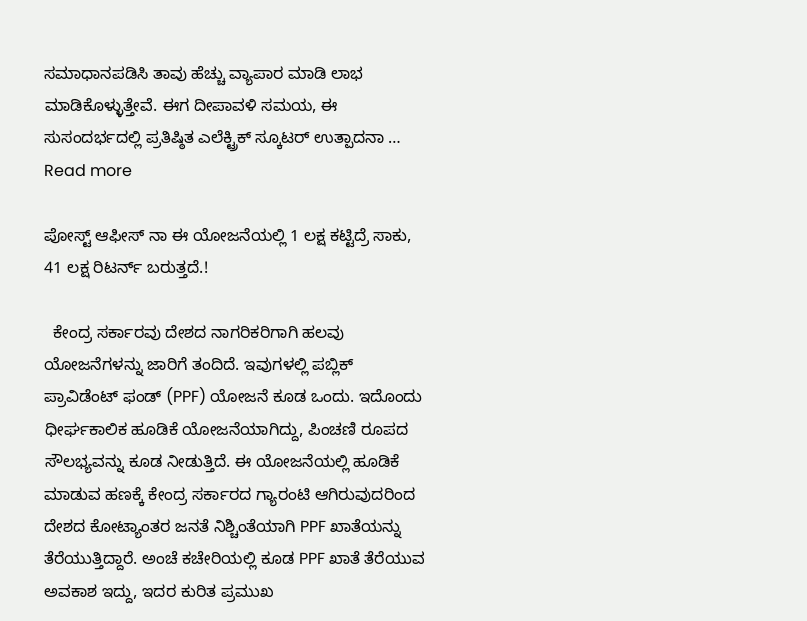ಸಮಾಧಾನಪಡಿಸಿ ತಾವು ಹೆಚ್ಚು ವ್ಯಾಪಾರ ಮಾಡಿ ಲಾಭ ಮಾಡಿಕೊಳ್ಳುತ್ತೇವೆ. ಈಗ ದೀಪಾವಳಿ ಸಮಯ, ಈ ಸುಸಂದರ್ಭದಲ್ಲಿ ಪ್ರತಿಷ್ಠಿತ ಎಲೆಕ್ಟ್ರಿಕ್ ಸ್ಕೂಟರ್ ಉತ್ಪಾದನಾ … Read more

ಪೋಸ್ಟ್ ಆಫೀಸ್ ನಾ ಈ ಯೋಜನೆಯಲ್ಲಿ 1 ಲಕ್ಷ ಕಟ್ಟಿದ್ರೆ ಸಾಕು, 41 ಲಕ್ಷ ರಿಟರ್ನ್ ಬರುತ್ತದೆ.!

  ಕೇಂದ್ರ ಸರ್ಕಾರವು ದೇಶದ ನಾಗರಿಕರಿಗಾಗಿ ಹಲವು ಯೋಜನೆಗಳನ್ನು ಜಾರಿಗೆ ತಂದಿದೆ. ಇವುಗಳಲ್ಲಿ ಪಬ್ಲಿಕ್ ಪ್ರಾವಿಡೆಂಟ್ ಫಂಡ್ (PPF) ಯೋಜನೆ ಕೂಡ ಒಂದು. ಇದೊಂದು ಧೀರ್ಘಕಾಲಿಕ ಹೂಡಿಕೆ ಯೋಜನೆಯಾಗಿದ್ದು, ಪಿಂಚಣಿ ರೂಪದ ಸೌಲಭ್ಯವನ್ನು ಕೂಡ ನೀಡುತ್ತಿದೆ. ಈ ಯೋಜನೆಯಲ್ಲಿ ಹೂಡಿಕೆ ಮಾಡುವ ಹಣಕ್ಕೆ ಕೇಂದ್ರ ಸರ್ಕಾರದ ಗ್ಯಾರಂಟಿ ಆಗಿರುವುದರಿಂದ ದೇಶದ ಕೋಟ್ಯಾಂತರ ಜನತೆ ನಿಶ್ಚಿಂತೆಯಾಗಿ PPF ಖಾತೆಯನ್ನು ತೆರೆಯುತ್ತಿದ್ದಾರೆ. ಅಂಚೆ ಕಚೇರಿಯಲ್ಲಿ ಕೂಡ PPF ಖಾತೆ ತೆರೆಯುವ ಅವಕಾಶ ಇದ್ದು, ಇದರ ಕುರಿತ ಪ್ರಮುಖ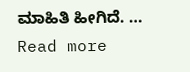ಮಾಹಿತಿ ಹೀಗಿದೆ. … Read more